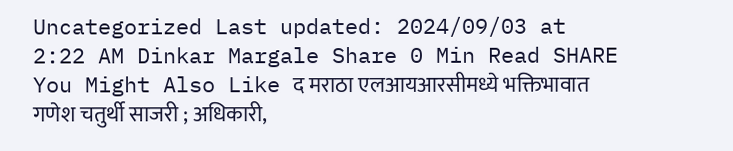Uncategorized Last updated: 2024/09/03 at 2:22 AM Dinkar Margale Share 0 Min Read SHARE You Might Also Like द मराठा एलआयआरसीमध्ये भक्तिभावात गणेश चतुर्थी साजरी ; अधिकारी,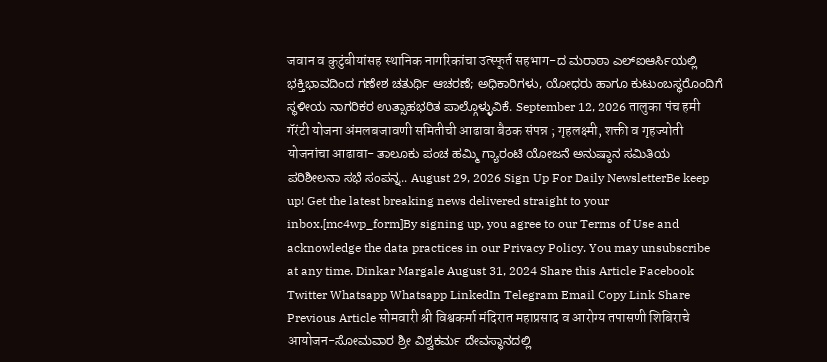जवान व कुटुंबीयांसह स्थानिक नागरिकांचा उत्स्फूर्त सहभाग-ದ ಮರಾಠಾ ಎಲ್ಐಆರ್ಸಿಯಲ್ಲಿ ಭಕ್ತಿಭಾವದಿಂದ ಗಣೇಶ ಚತುರ್ಥಿ ಆಚರಣೆ; ಅಧಿಕಾರಿಗಳು, ಯೋಧರು ಹಾಗೂ ಕುಟುಂಬಸ್ಥರೊಂದಿಗೆ ಸ್ಥಳೀಯ ನಾಗರಿಕರ ಉತ್ಸಾಹಭರಿತ ಪಾಲ್ಗೊಳ್ಳುವಿಕೆ. September 12, 2026 तालुका पंच हमी गॅरंटी योजना अंमलबजावणी समितीची आढावा बैठक संपन्न ; गृहलक्ष्मी, शक्ती व गृहज्योती योजनांचा आढावा- ತಾಲೂಕು ಪಂಚ ಹಮ್ಮಿ ಗ್ಯಾರಂಟಿ ಯೋಜನೆ ಅನುಷ್ಠಾನ ಸಮಿತಿಯ ಪರಿಶೀಲನಾ ಸಭೆ ಸಂಪನ್ನ.. August 29, 2026 Sign Up For Daily NewsletterBe keep up! Get the latest breaking news delivered straight to your inbox.[mc4wp_form]By signing up, you agree to our Terms of Use and acknowledge the data practices in our Privacy Policy. You may unsubscribe at any time. Dinkar Margale August 31, 2024 Share this Article Facebook Twitter Whatsapp Whatsapp LinkedIn Telegram Email Copy Link Share Previous Article सोमवारी श्री विश्वकर्मा मंदिरात महाप्रसाद व आरोग्य तपासणी शिबिराचे आयोजन-ಸೋಮವಾರ ಶ್ರೀ ವಿಶ್ವಕರ್ಮ ದೇವಸ್ಥಾನದಲ್ಲಿ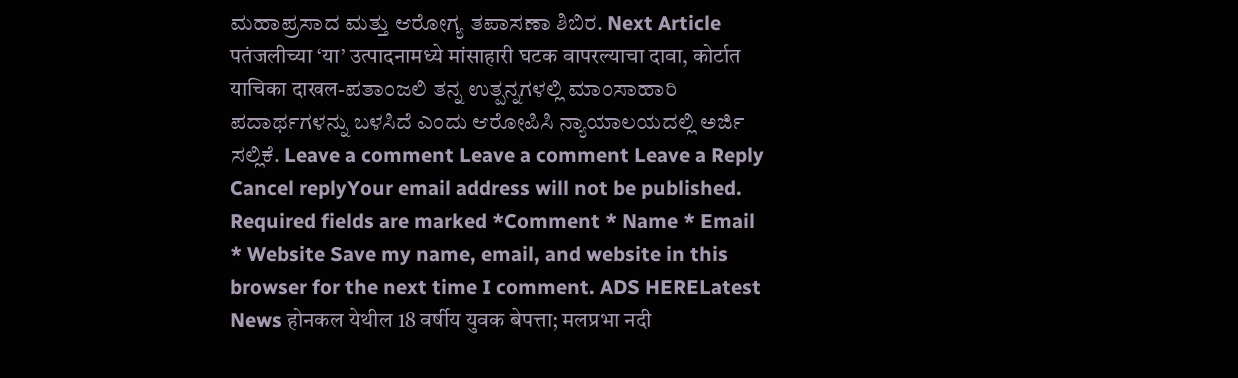ಮಹಾಪ್ರಸಾದ ಮತ್ತು ಆರೋಗ್ಯ ತಪಾಸಣಾ ಶಿಬಿರ. Next Article पतंजलीच्या ‘या’ उत्पादनामध्ये मांसाहारी घटक वापरल्याचा दावा, कोर्टात याचिका दाखल-ಪತಾಂಜಲಿ ತನ್ನ ಉತ್ಪನ್ನಗಳಲ್ಲಿ ಮಾಂಸಾಹಾರಿ ಪದಾರ್ಥಗಳನ್ನು ಬಳಸಿದೆ ಎಂದು ಆರೋಪಿಸಿ ನ್ಯಾಯಾಲಯದಲ್ಲಿ ಅರ್ಜಿ ಸಲ್ಲಿಕೆ. Leave a comment Leave a comment Leave a Reply Cancel replyYour email address will not be published. Required fields are marked *Comment * Name * Email * Website Save my name, email, and website in this browser for the next time I comment. ADS HERELatest News होनकल येथील 18 वर्षीय युवक बेपत्ता; मलप्रभा नदी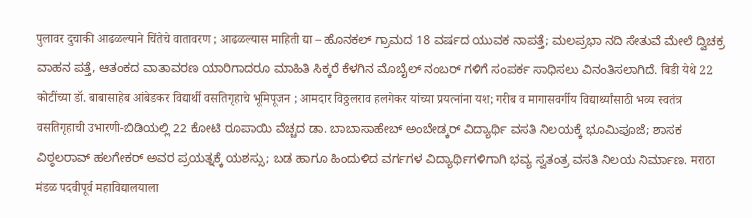पुलावर दुचाकी आढळल्याने चिंतेचे वातावरण ; आढळल्यास माहिती द्या – ಹೊನಕಲ್ ಗ್ರಾಮದ 18 ವರ್ಷದ ಯುವಕ ನಾಪತ್ತೆ; ಮಲಪ್ರಭಾ ನದಿ ಸೇತುವೆ ಮೇಲೆ ದ್ವಿಚಕ್ರ ವಾಹನ ಪತ್ತೆ, ಆತಂಕದ ವಾತಾವರಣ ಯಾರಿಗಾದರೂ ಮಾಹಿತಿ ಸಿಕ್ಕರೆ ಕೆಳಗಿನ ಮೊಬೈಲ್ ನಂಬರ್ ಗಳಿಗೆ ಸಂಪರ್ಕ ಸಾಧಿಸಲು ವಿನಂತಿಸಲಾಗಿದೆ. बिडी येथे 22 कोटींच्या डॉ. बाबासाहेब आंबेडकर विद्यार्थी वसतिगृहाचे भूमिपूजन ; आमदार विठ्ठलराव हलगेकर यांच्या प्रयत्नांना यश; गरीब व मागासवर्गीय विद्यार्थ्यांसाठी भव्य स्वतंत्र वसतिगृहाची उभारणी-ಬಿಡಿಯಲ್ಲಿ 22 ಕೋಟಿ ರೂಪಾಯಿ ವೆಚ್ಚದ ಡಾ. ಬಾಬಾಸಾಹೇಬ್ ಅಂಬೇಡ್ಕರ್ ವಿದ್ಯಾರ್ಥಿ ವಸತಿ ನಿಲಯಕ್ಕೆ ಭೂಮಿಪೂಜೆ; ಶಾಸಕ ವಿಠ್ಠಲರಾವ್ ಹಲಗೇಕರ್ ಅವರ ಪ್ರಯತ್ನಕ್ಕೆ ಯಶಸ್ಸು; ಬಡ ಹಾಗೂ ಹಿಂದುಳಿದ ವರ್ಗಗಳ ವಿದ್ಯಾರ್ಥಿಗಳಿಗಾಗಿ ಭವ್ಯ ಸ್ವತಂತ್ರ ವಸತಿ ನಿಲಯ ನಿರ್ಮಾಣ. मराठा मंडळ पदवीपूर्व महाविद्यालयाला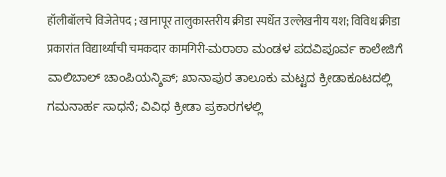हॉलीबॉलचे विजेतेपद ; खानापूर तालुकास्तरीय क्रीडा स्पर्धेत उल्लेखनीय यश; विविध क्रीडा प्रकारांत विद्यार्थ्यांची चमकदार कामगिरी-ಮರಾಠಾ ಮಂಡಳ ಪದವಿಪೂರ್ವ ಕಾಲೇಜಿಗೆ ವಾಲಿಬಾಲ್ ಚಾಂಪಿಯನ್ಶಿಪ್; ಖಾನಾಪುರ ತಾಲೂಕು ಮಟ್ಟದ ಕ್ರೀಡಾಕೂಟದಲ್ಲಿ ಗಮನಾರ್ಹ ಸಾಧನೆ; ವಿವಿಧ ಕ್ರೀಡಾ ಪ್ರಕಾರಗಳಲ್ಲಿ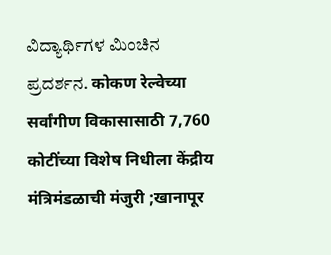ವಿದ್ಯಾರ್ಥಿಗಳ ಮಿಂಚಿನ ಪ್ರದರ್ಶನ. कोकण रेल्वेच्या सर्वांगीण विकासासाठी 7,760 कोटींच्या विशेष निधीला केंद्रीय मंत्रिमंडळाची मंजुरी ;खानापूर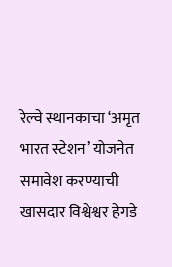रेल्वे स्थानकाचा ‘अमृत भारत स्टेशन’ योजनेत समावेश करण्याची खासदार विश्वेश्वर हेगडे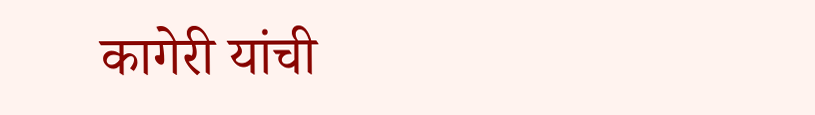कागेरी यांची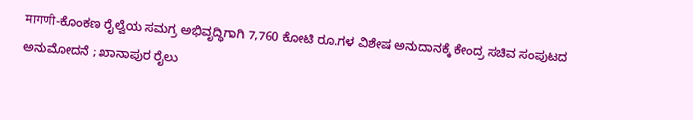मागणी-ಕೊಂಕಣ ರೈಲ್ವೆಯ ಸಮಗ್ರ ಅಭಿವೃದ್ಧಿಗಾಗಿ 7,760 ಕೋಟಿ ರೂ.ಗಳ ವಿಶೇಷ ಅನುದಾನಕ್ಕೆ ಕೇಂದ್ರ ಸಚಿವ ಸಂಪುಟದ ಅನುಮೋದನೆ ; ಖಾನಾಪುರ ರೈಲು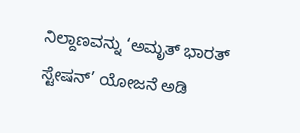ನಿಲ್ದಾಣವನ್ನು ‘ಅಮೃತ್ ಭಾರತ್ ಸ್ಟೇಷನ್’ ಯೋಜನೆ ಅಡಿ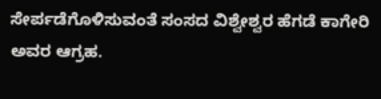ಸೇರ್ಪಡೆಗೊಳಿಸುವಂತೆ ಸಂಸದ ವಿಶ್ವೇಶ್ವರ ಹೆಗಡೆ ಕಾಗೇರಿ ಅವರ ಆಗ್ರಹ.